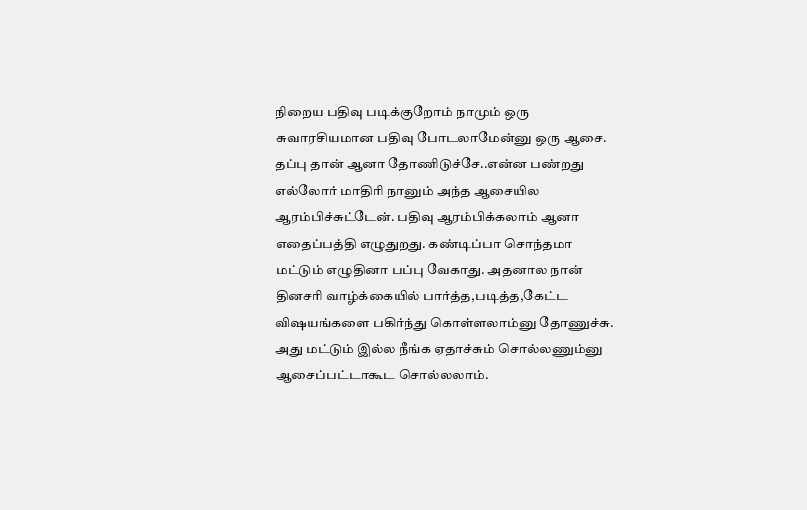நிறைய பதிவு படிக்குறோம் நாமும் ஒரு சுவாரசியமான பதிவு போடலாமேன்னு ஒரு ஆசை. தப்பு தான் ஆனா தோணிடுச்சே..என்ன பண்றது எல்லோர் மாதிரி நானும் அந்த ஆசையில ஆரம்பிச்சுட்டேன். பதிவு ஆரம்பிக்கலாம் ஆனா எதைப்பத்தி எழுதுறது. கண்டிப்பா சொந்தமா மட்டும் எழுதினா பப்பு வேகாது. அதனால நான் தினசரி வாழ்க்கையில் பார்த்த,படித்த,கேட்ட விஷயங்களை பகிர்ந்து கொள்ளலாம்னு தோணுச்சு.
அது மட்டும் இல்ல நீங்க ஏதாச்சும் சொல்லணும்னு ஆசைப்பட்டாகூட சொல்லலாம்.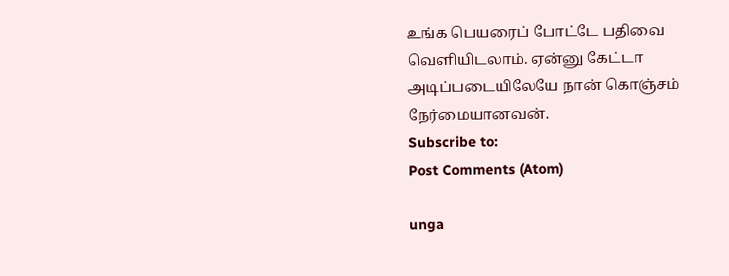உங்க பெயரைப் போட்டே பதிவை வெளியிடலாம். ஏன்னு கேட்டா அடிப்படையிலேயே நான் கொஞ்சம் நேர்மையானவன்.
Subscribe to:
Post Comments (Atom)

unga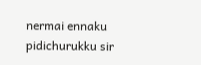nermai ennaku pidichurukku sir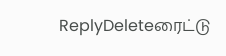ReplyDeleteரைட்டு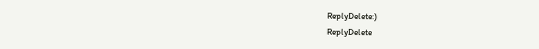ReplyDelete:)
ReplyDelete